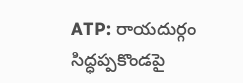ATP: రాయదుర్గం సిద్ధప్పకొండపై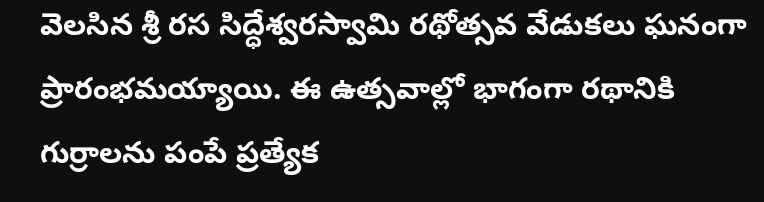వెలసిన శ్రీ రస సిద్ధేశ్వరస్వామి రథోత్సవ వేడుకలు ఘనంగా ప్రారంభమయ్యాయి. ఈ ఉత్సవాల్లో భాగంగా రథానికి గుర్రాలను పంపే ప్రత్యేక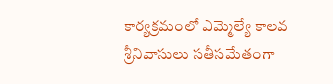కార్యక్రమంలో ఎమ్మెల్యే కాలవ శ్రీనివాసులు సతీసమేతంగా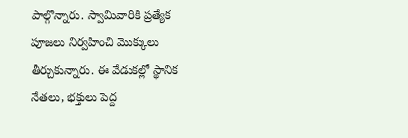పాల్గొన్నారు. స్వామివారికి ప్రత్యేక పూజలు నిర్వహించి మొక్కులు తీర్చుకున్నారు. ఈ వేడుకల్లో స్థానిక నేతలు, భక్తులు పెద్ద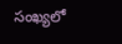సంఖ్యలో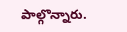పాల్గొన్నారు.